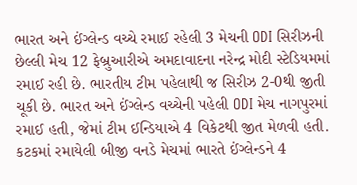ભારત અને ઈંગ્લેન્ડ વચ્ચે રમાઈ રહેલી 3 મેચની ODI સિરીઝની છેલ્લી મેચ 12 ફેબ્રુઆરીએ અમદાવાદના નરેન્દ્ર મોદી સ્ટેડિયમમાં રમાઈ રહી છે. ભારતીય ટીમ પહેલાથી જ સિરીઝ 2-0થી જીતી ચૂકી છે. ભારત અને ઈંગ્લેન્ડ વચ્ચેની પહેલી ODI મેચ નાગપુરમાં રમાઈ હતી, જેમાં ટીમ ઈન્ડિયાએ 4 વિકેટથી જીત મેળવી હતી. કટકમાં રમાયેલી બીજી વનડે મેચમાં ભારતે ઈંગ્લેન્ડને 4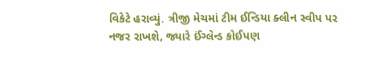વિકેટે હરાવ્યું. ત્રીજી મેચમાં ટીમ ઈન્ડિયા ક્લીન સ્વીપ પર નજર રાખશે, જ્યારે ઈંગ્લેન્ડ કોઈપણ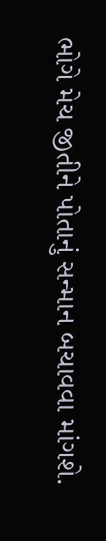ભોગે મેચ જીતીને પોતાનું સન્માન બચાવવા માંગશે.